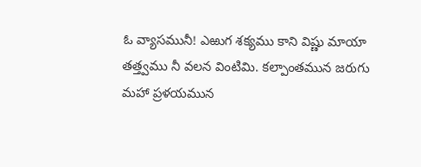ఓ వ్యాసమునీ! ఎఱుగ శక్యము కాని విష్ణు మాయా తత్త్వము నీ వలన వింటిమి. కల్పాంతమున జరుగు మహా ప్రళయమున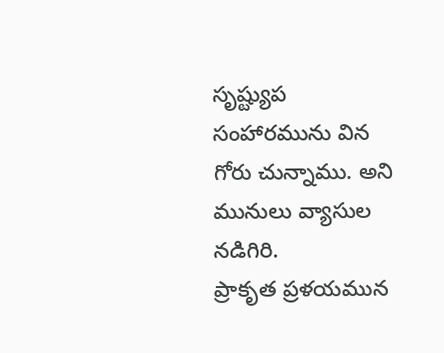సృష్ట్యుప సంహారమును విన గోరు చున్నాము. అని మునులు వ్యాసుల నడిగిరి.
ప్రాకృత ప్రళయమున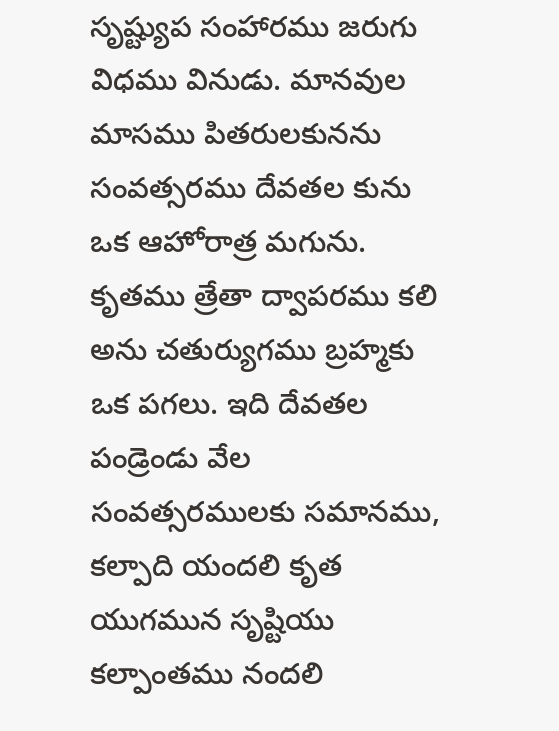సృష్ట్యుప సంహారము జరుగు విధము వినుడు. మానవుల మాసము పితరులకునను సంవత్సరము దేవతల కును ఒక ఆహోరాత్ర మగును. కృతము త్రేతా ద్వాపరము కలి అను చతుర్యుగము బ్రహ్మకు ఒక పగలు. ఇది దేవతల పండ్రెండు వేల సంవత్సరములకు సమానము, కల్పాది యందలి కృత యుగమున సృష్టియు కల్పాంతము నందలి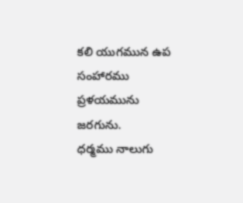కలి యుగమున ఉప సంహారము ప్రళయమును జరగును.
ధర్మము నాలుగు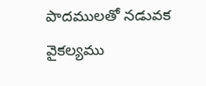పాదములతో నడువక వైకల్యము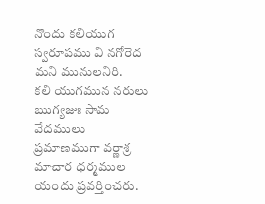నొందు కలియుగ స్వరూపము వి నగోరెద మని మునులనిరి.
కలి యుగమున నరులు ఋగ్యజుః సామ వేదములు ప్రమాణముగా వర్ణాశ్ర మాచార ధర్మముల యందు ప్రవర్తించరు.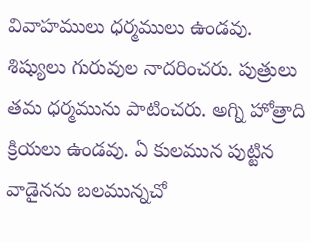వివాహములు ధర్మములు ఉండవు. శిష్యులు గురువుల నాదరించరు. పుత్రులు తమ ధర్మమును పాటించరు. అగ్ని హోత్రాది క్రియలు ఉండవు. ఏ కులమున పుట్టిన వాడైనను బలమున్నచో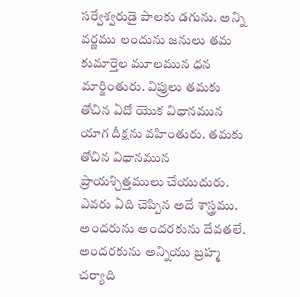సర్వేశ్వరుడై పాలకు డగును. అన్ని వర్ణము లందును జనులు తమ కుమార్తెల మూలమున ధన మార్జింతురు. విప్రులు తమకు తోచిన ఏదో యొక విధానమున యాగ దీక్షను వహింతురు. తమకు తోచిన విధానమున ప్రాయశ్చిత్తములు చేయుదురు. ఎవరు ఏది చెప్పిన అదే శాస్త్రము. అందరును అందరకును దేవతలే. అందరకును అన్నియు బ్రహ్మ చర్యాది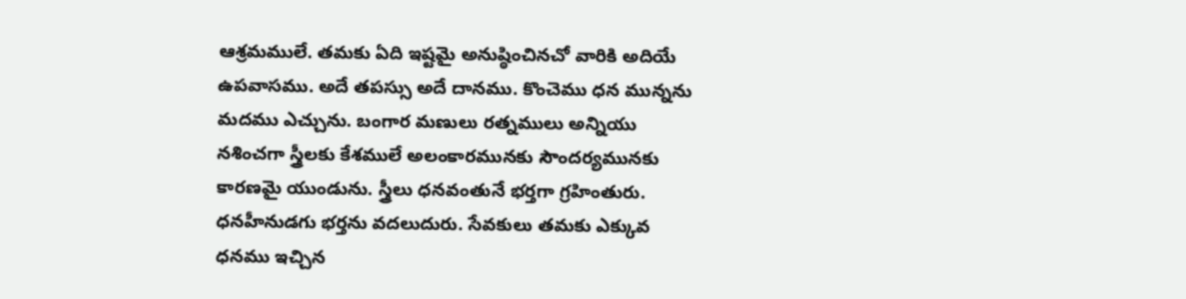ఆశ్రమములే. తమకు ఏది ఇష్టమై అనుష్ఠించినచో వారికి అదియే ఉపవాసము. అదే తపస్సు అదే దానము. కొంచెము ధన మున్నను మదము ఎచ్చును. బంగార మణులు రత్నములు అన్నియు నశించగా స్త్రీలకు కేశములే అలంకారమునకు సౌందర్యమునకు కారణమై యుండును. స్త్రీలు ధనవంతునే భర్తగా గ్రహింతురు. ధనహీనుడగు భర్తను వదలుదురు. సేవకులు తమకు ఎక్కువ ధనము ఇచ్చిన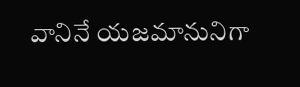వానినే యజమానునిగా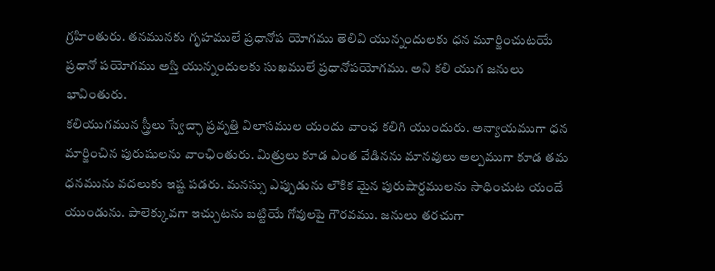గ్రహింతురు. తనమునకు గృహములే ప్రధానోప యోగము తెలివి యున్నందులకు ధన మూర్జించుటయే ప్రధానో పయోగము అస్తి యున్నందులకు సుఖములే ప్రధానోపయోగము. అని కలి యుగ జనులు భావింతురు.
కలియుగమున స్త్రీలు స్వేచ్ఛా ప్రవృత్తి విలాసముల యందు వాంఛ కలిగి యుందురు. అన్యాయముగా ధన మార్జించిన పురుషులను వాంఛింతురు. మిత్రులు కూడ ఎంత వేడినను మానవులు అల్పముగా కూడ తమ ధనమును వదలుకు ఇష్ట పడరు. మనస్సు ఎప్పుడును లౌకిక మైన పురుషార్దములను సాధించుట యందే యుండును. పాలెక్కువగా ఇచ్చుటను బట్టియే గోవులపై గౌరవము. జనులు తరచుగా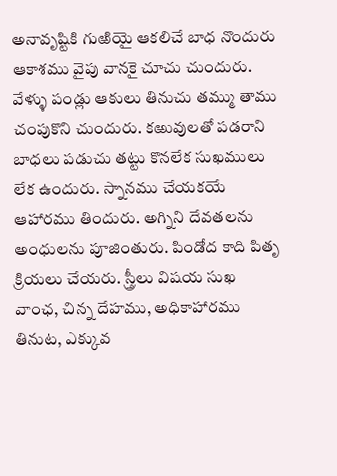అనావృష్టికి గుఱియై ఆకలిచే బాధ నొందురు ఆకాశము వైపు వానకై చూచు చుందురు. వేళ్ళు పండ్లు ఆకులు తినుచు తమ్ము తాము చంపుకొని చుందురు. కఱువులతో పడరాని బాధలు పడుచు తట్టు కొనలేక సుఖములు లేక ఉందురు. స్నానము చేయకయే ఆహారము తిందురు. అగ్నిని దేవతలను అంధులను పూజింతురు. పిండోద కాది పితృ క్రియలు చేయరు. స్త్రీలు విషయ సుఖ వాంఛ, చిన్న దేహము, అధికాహారము తినుట, ఎక్కువ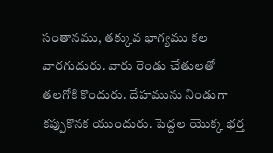సంతానము, తక్కువ భాగ్యము కల వారగుదురు. వారు రెండు చేతులతో తలగోకి కొందురు. దేహమును నిండుగా కప్పుకొనక యుందురు. పెద్దల యొక్క భర్త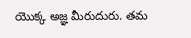యొక్క అజ్ఞ మీరుదురు. తమ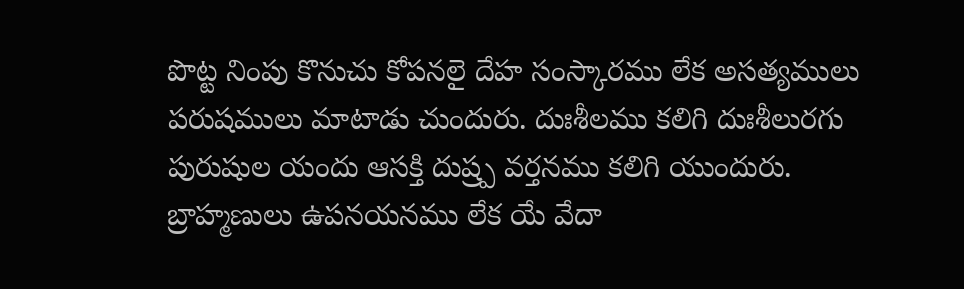పొట్ట నింపు కొనుచు కోపనలై దేహ సంస్కారము లేక అసత్యములు పరుషములు మాటాడు చుందురు. దుఃశీలము కలిగి దుఃశీలురగు పురుషుల యందు ఆసక్తి దుష్ర్ప వర్తనము కలిగి యుందురు.
బ్రాహ్మణులు ఉపనయనము లేక యే వేదా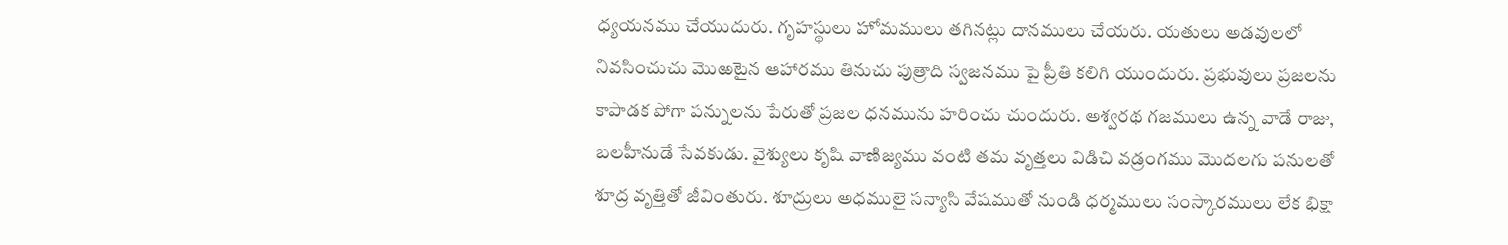ధ్యయనము చేయుదురు. గృహస్థులు హోమములు తగినట్లు దానములు చేయరు. యతులు అడవులలో నివసించుచు మొఱటైన ఆహారము తినుచు పుత్రాది స్వజనము పై ప్రీతి కలిగి యుందురు. ప్రభువులు ప్రజలను కాపాడక పోగా పన్నులను పేరుతో ప్రజల ధనమును హరించు చుందురు. అశ్వరథ గజములు ఉన్న వాడే రాజు, బలహీనుడే సేవకుడు. వైశ్యులు కృషి వాణిజ్యము వంటి తమ వృత్తలు విడిచి వడ్రంగము మొదలగు పనులతో శూద్ర వృత్తితో జీవింతురు. శూద్రులు అధములై సన్యాసి వేషముతో నుండి ధర్మములు సంస్కారములు లేక భిక్షా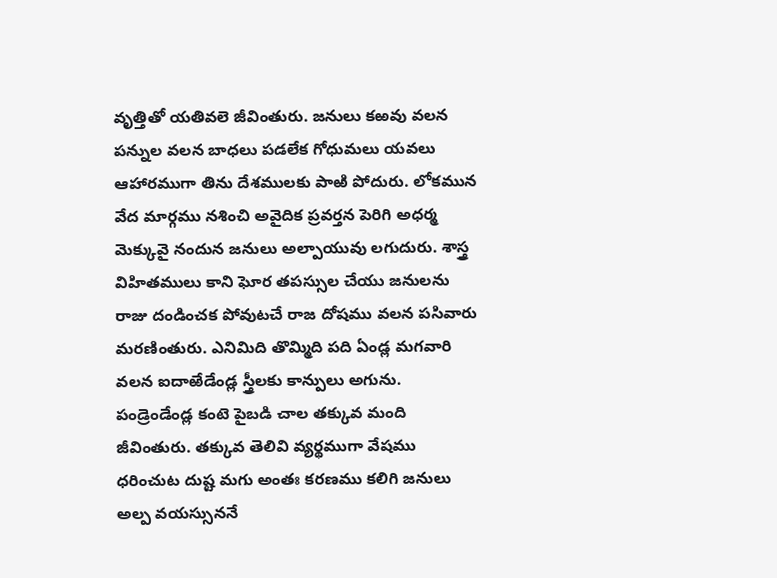వృత్తితో యతివలె జీవింతురు. జనులు కఱవు వలన పన్నుల వలన బాధలు పడలేక గోధుమలు యవలు ఆహారముగా తిను దేశములకు పాఱి పోదురు. లోకమున వేద మార్గము నశించి అవైదిక ప్రవర్తన పెరిగి అధర్మ మెక్కువై నందున జనులు అల్పాయువు లగుదురు. శాస్త్ర విహితములు కాని ఘోర తపస్సుల చేయు జనులను రాజు దండించక పోవుటచే రాజ దోషము వలన పసివారు మరణింతురు. ఎనిమిది తొమ్మిది పది ఏండ్ల మగవారి వలన ఐదాఱేడేండ్ల స్త్రీలకు కాన్పులు అగును. పండ్రెండేండ్ల కంటె పైబడి చాల తక్కువ మంది జీవింతురు. తక్కువ తెలివి వ్యర్థముగా వేషము ధరించుట దుష్ట మగు అంతః కరణము కలిగి జనులు అల్ప వయస్సుననే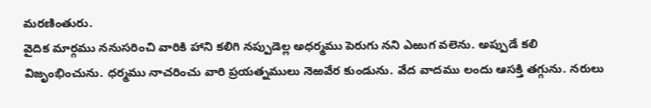మరణింతురు.
వైదిక మార్గము ననుసరించి వారికి హాని కలిగి నప్పుడెల్ల అధర్మము పెరుగు నని ఎఱుగ వలెను. అప్పుడే కలి విజృంభించును. ధర్మము నాచరించు వారి ప్రయత్నములు నెఱవేర కుండును. వేద వాదము లందు ఆసక్తి తగ్గును. నరులు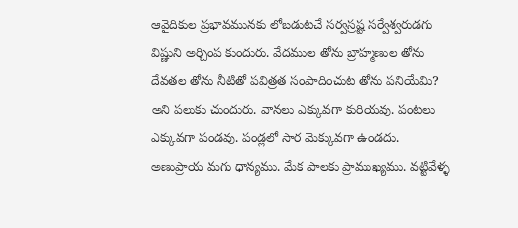ఆవైదికుల ప్రభావమునకు లోబడుటచే సర్వస్రష్ట సర్వేశ్వరుడగు విష్ణుని అర్చింప కుందురు. వేదముల తోను బ్రాహ్మణుల తోను దేవతల తోను నీటితో పవిత్రత సంపాదించుట తోను పనియేమి? అని పలుకు చుందురు. వానలు ఎక్కువగా కురియవు. పంటలు ఎక్కువగా పండవు. పండ్లలో సార మెక్కువగా ఉండదు. అణుప్రాయ మగు ధాన్యము. మేక పాలకు ప్రాముఖ్యము. వట్టివేళ్ళ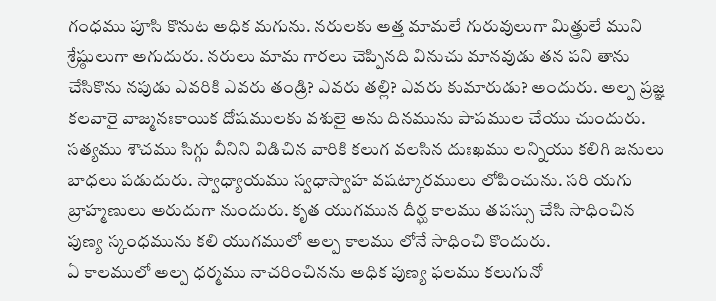గంధము పూసి కొనుట అధిక మగును. నరులకు అత్త మామలే గురువులుగా మిత్త్రులే ముని శ్రేష్ఠులుగా అగుదురు. నరులు మామ గారలు చెప్పినది వినుచు మానవుడు తన పని తాను చేసికొను నపుడు ఎవరికి ఎవరు తండ్రి? ఎవరు తల్లి? ఎవరు కుమారుడు? అందురు. అల్ప ప్రజ్ఞ కలవారై వాజ్మనఃకాయిక దోషములకు వశులై అను దినమును పాపముల చేయు చుందురు. సత్యము శౌచము సిగ్గు వీనిని విడిచిన వారికి కలుగ వలసిన దుఃఖము లన్నియు కలిగి జనులు బాధలు పడుదురు. స్వాధ్యాయము స్వధాస్వాహ వషట్కారములు లోపించును. సరి యగు బ్రాహ్మణులు అరుదుగా నుందురు. కృత యుగమున దీర్ఘ కాలము తపస్సు చేసి సాధించిన పుణ్య స్కంధమును కలి యుగములో అల్ప కాలము లోనే సాధించి కొందురు.
ఏ కాలములో అల్ప ధర్మము నాచరించినను అధిక పుణ్య ఫలము కలుగునో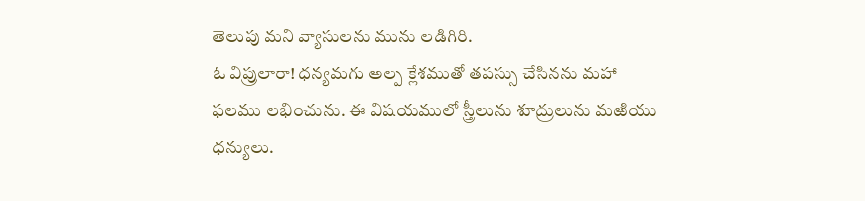తెలుపు మని వ్యాసులను మును లడిగిరి.
ఓ విప్రులారా! ధన్యమగు అల్ప క్లేశముతో తపస్సు చేసినను మహా ఫలము లభించును. ఈ విషయములో స్త్రీలును శూద్రులును మఱియు ధన్యులు.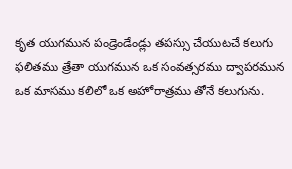కృత యుగమున పండ్రెండేండ్లు తపస్సు చేయుటచే కలుగు ఫలితము త్రేతా యుగమున ఒక సంవత్సరము ద్వాపరమున ఒక మాసము కలిలో ఒక అహోరాత్రము తోనే కలుగును.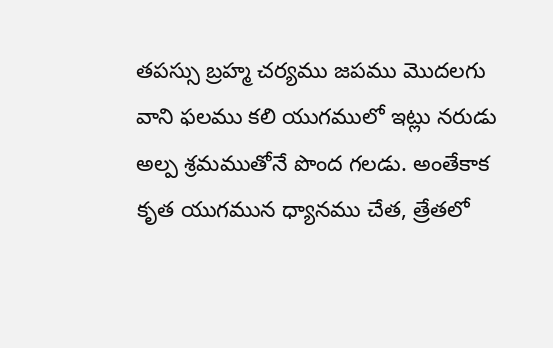తపస్సు బ్రహ్మ చర్యము జపము మొదలగు వాని ఫలము కలి యుగములో ఇట్లు నరుడు అల్ప శ్రమముతోనే పొంద గలడు. అంతేకాక కృత యుగమున ధ్యానము చేత, త్రేతలో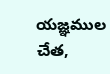యజ్ఞముల చేత,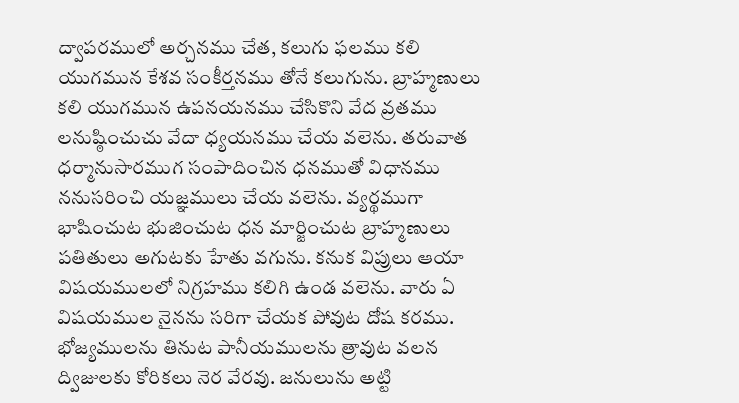ద్వాపరములో అర్చనము చేత, కలుగు ఫలము కలి యుగమున కేశవ సంకీర్తనము తోనే కలుగును. బ్రాహ్మణులు కలి యుగమున ఉపనయనము చేసికొని వేద వ్రతము లనుష్ఠించుచు వేదా ధ్యయనము చేయ వలెను. తరువాత ధర్మానుసారముగ సంపాదించిన ధనముతో విధానము ననుసరించి యజ్ఞములు చేయ వలెను. వ్యర్థముగా భాషించుట భుజించుట ధన మార్జించుట బ్రాహ్మణులు పతితులు అగుటకు హేతు వగును. కనుక విప్రులు ఆయా విషయములలో నిగ్రహము కలిగి ఉండ వలెను. వారు ఏ విషయముల నైనను సరిగా చేయక పోవుట దోష కరము. భోజ్యములను తినుట పానీయములను త్రావుట వలన ద్విజులకు కోరికలు నెర వేరవు. జనులును అట్టి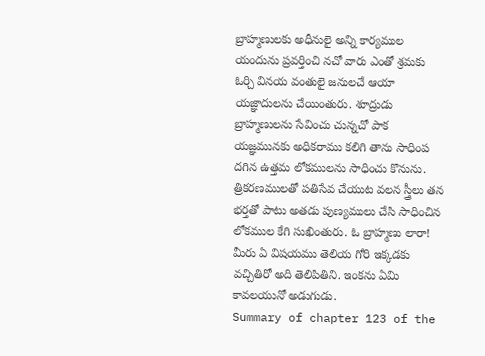బ్రాహ్మణులకు అధీనులై అన్ని కార్యముల యందును ప్రవర్తించి నచో వారు ఎంతో శ్రమకు ఓర్చి వినయ వంతులై జనులచే ఆయా యజ్ఞాదులను చేయింతురు. శూద్రుడు బ్రాహ్మణులను సేవించు చున్నచో పాక యజ్ఞమునకు అధికరాము కలిగి తాను సాధింప దగిన ఉత్తమ లోకములను సాధించు కొనును. త్రికరణములతో పతిసేవ చేయుట వలన స్త్రీలు తన భర్తతో పాటు అతడు పుణ్యములు చేసి సాధించిన లోకముల కేగి సుఖింతురు. ఓ బ్రాహ్మణు లారా! మీరు ఏ విషయము తెలియ గోరి ఇక్కడకు వచ్చితిరో అది తెలిపితిని. ఇంకను ఏమి కావలయునో అడుగుడు.
Summary of chapter 123 of the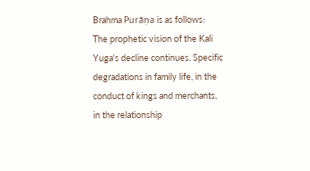Brahma Purāṇa is as follows:
The prophetic vision of the Kali Yuga's decline continues. Specific degradations in family life, in the conduct of kings and merchants, in the relationship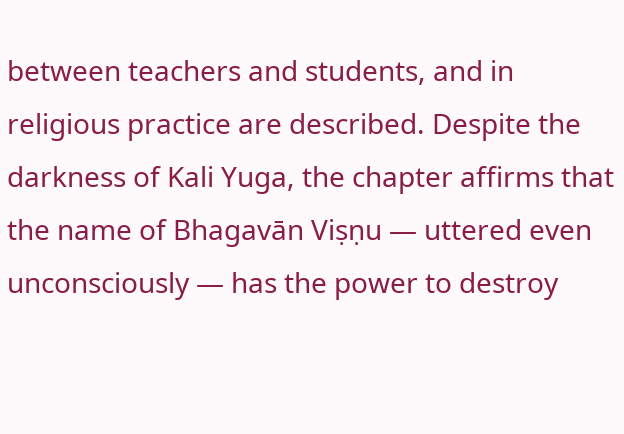between teachers and students, and in religious practice are described. Despite the darkness of Kali Yuga, the chapter affirms that the name of Bhagavān Viṣṇu — uttered even unconsciously — has the power to destroy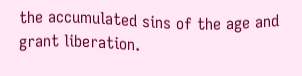the accumulated sins of the age and grant liberation.